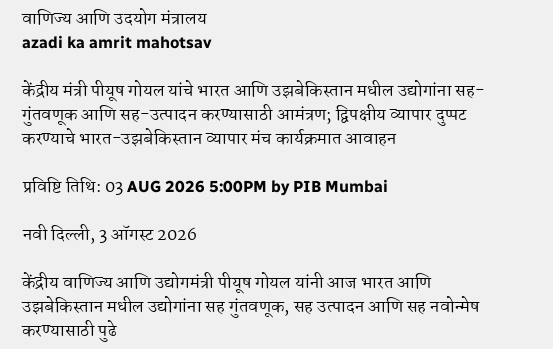वाणिज्य आणि उदयोग मंत्रालय
azadi ka amrit mahotsav

केंद्रीय मंत्री पीयूष गोयल यांचे भारत आणि उझबेकिस्तान मधील उद्योगांना सह-गुंतवणूक आणि सह-उत्पादन करण्यासाठी आमंत्रण; द्विपक्षीय व्यापार दुप्पट करण्याचे भारत-उझबेकिस्तान व्यापार मंच कार्यक्रमात आवाहन

प्रविष्टि तिथि: 03 AUG 2026 5:00PM by PIB Mumbai

नवी दिल्ली, 3 ऑगस्ट 2026

केंद्रीय वाणिज्य आणि उद्योगमंत्री पीयूष गोयल यांनी आज भारत आणि उझबेकिस्तान मधील उद्योगांना सह गुंतवणूक, सह उत्पादन आणि सह नवोन्मेष करण्यासाठी पुढे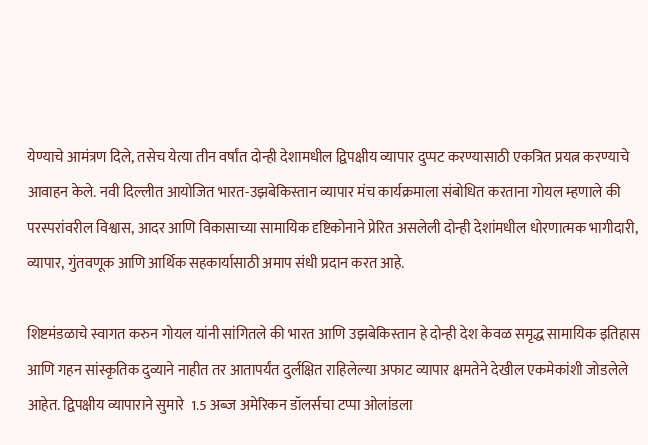येण्याचे आमंत्रण दिले, तसेच येत्या तीन वर्षांत दोन्ही देशामधील द्विपक्षीय व्यापार दुप्पट करण्यासाठी एकत्रित प्रयत्न करण्याचे आवाहन केले. नवी दिल्लीत आयोजित भारत-उझबेकिस्तान व्यापार मंच कार्यक्रमाला संबोधित करताना गोयल म्हणाले की परस्परांवरील विश्वास, आदर आणि विकासाच्या सामायिक दृष्टिकोनाने प्रेरित असलेली दोन्ही देशांमधील धोरणात्मक भागीदारी, व्यापार, गुंतवणूक आणि आर्थिक सहकार्यासाठी अमाप संधी प्रदान करत आहे.

शिष्टमंडळाचे स्वागत करुन गोयल यांनी सांगितले की भारत आणि उझबेकिस्तान हे दोन्ही देश केवळ समृद्ध सामायिक इतिहास आणि गहन सांस्कृतिक दुव्याने नाहीत तर आतापर्यंत दुर्लक्षित राहिलेल्या अफाट व्यापार क्षमतेने देखील एकमेकांशी जोडलेले आहेत. द्विपक्षीय व्यापाराने सुमारे  1.5 अब्ज अमेरिकन डॉलर्सचा टप्पा ओलांडला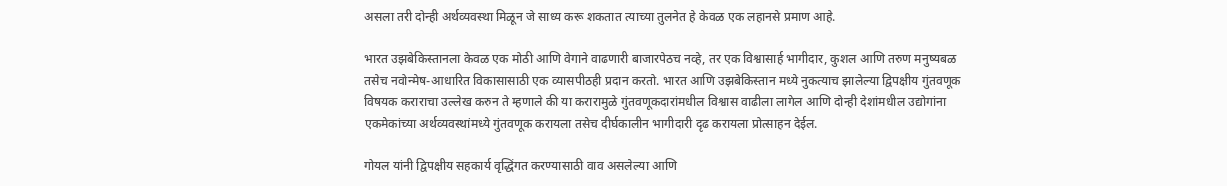असला तरी दोन्ही अर्थव्यवस्था मिळून जे साध्य करू शकतात त्याच्या तुलनेत हे केवळ एक लहानसे प्रमाण आहे.

भारत उझबेकिस्तानला केवळ एक मोठी आणि वेगाने वाढणारी बाजारपेठच नव्हे, तर एक विश्वासार्ह भागीदार, कुशल आणि तरुण मनुष्यबळ तसेच नवोन्मेष-आधारित विकासासाठी एक व्यासपीठही प्रदान करतो. भारत आणि उझबेकिस्तान मध्ये नुकत्याच झालेल्या द्विपक्षीय गुंतवणूक विषयक कराराचा उल्लेख करुन ते म्हणाले की या करारामुळे गुंतवणूकदारांमधील विश्वास वाढीला लागेल आणि दोन्ही देशांमधील उद्योगांना एकमेकांच्या अर्थव्यवस्थांमध्ये गुंतवणूक करायला तसेच दीर्घकालीन भागीदारी दृढ करायला प्रोत्साहन देईल.

गोयल यांनी द्विपक्षीय सहकार्य वृद्धिंगत करण्यासाठी वाव असलेल्या आणि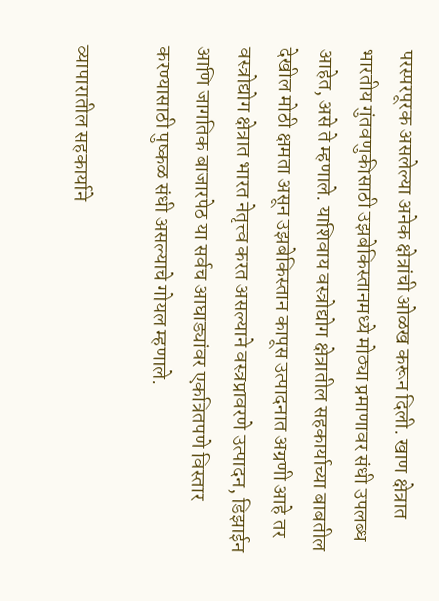परस्परपूरक असलेल्या अनेक क्षेत्रांची ओळख करून दिली. खाण क्षेत्रात भारतीय गुंतवणुकीसाठी उझबेकिस्तानमध्ये मोठ्या प्रमाणावर संधी उपलब्ध आहेत, असे ते म्हणाले. याशिवाय वस्त्रोद्योग क्षेत्रातील सहकार्याच्या बाबतील देखील मोठी क्षमता असून उझबेकिस्तान कापूस उत्पादनात अग्रणी आहे तर वस्त्रोद्योग क्षेत्रात भारत नेतृत्त्व करत असल्याने वस्त्रप्रावरणे उत्पादन, डिझाईन आणि जागतिक बाजारपेठ या सर्वच आघाड्यांवर एकत्रितपणे विस्तार करण्यासाठी पुष्कळ संधी असल्याचे गोयल म्हणाले.

व्यापारातील सहकार्याने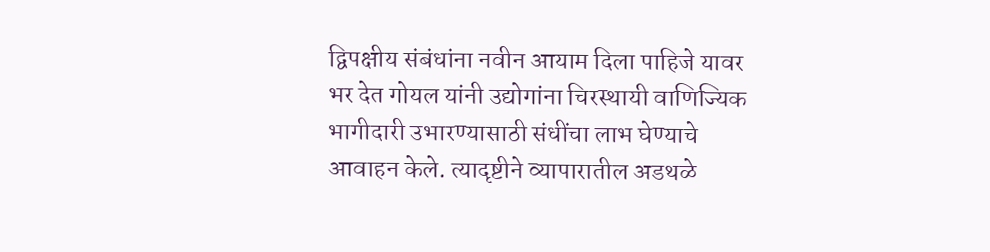द्विपक्षीय संबंधांना नवीन आयाम दिला पाहिजे यावर भर देत गोयल यांनी उद्योगांना चिरस्थायी वाणिज्यिक भागीदारी उभारण्यासाठी संधींचा लाभ घेण्याचे आवाहन केले. त्यादृष्टीने व्यापारातील अडथळे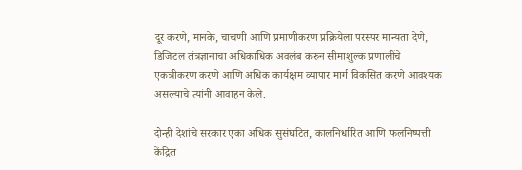दूर करणे, मानके, चाचणी आणि प्रमाणीकरण प्रक्रियेला परस्पर मान्यता देणे, डिजिटल तंत्रज्ञानाचा अधिकाधिक अवलंब करुन सीमाशुल्क प्रणालींचे एकत्रीकरण करणे आणि अधिक कार्यक्षम व्यापार मार्ग विकसित करणे आवश्यक असल्याचे त्यांनी आवाहन केले.

दोन्ही देशांचे सरकार एका अधिक सुसंघटित, कालनिर्धारित आणि फलनिष्पत्ती केंद्रित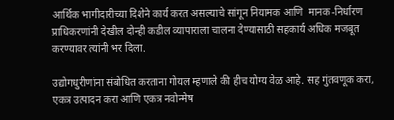आर्थिक भागीदारीच्या दिशेने कार्य करत असल्याचे सांगून नियामक आणि  मानक-निर्धारण प्राधिकरणांनी देखील दोन्ही कडील व्यापाराला चालना देण्यासाठी सहकार्य अधिक मजबूत करण्यावर त्यांनी भर दिला.

उद्योगधुरीणांना संबोधित करताना गोयल म्हणाले की हीच योग्य वेळ आहे. सह गुंतवणूक करा, एकत्र उत्पादन करा आणि एकत्र नवोन्मेष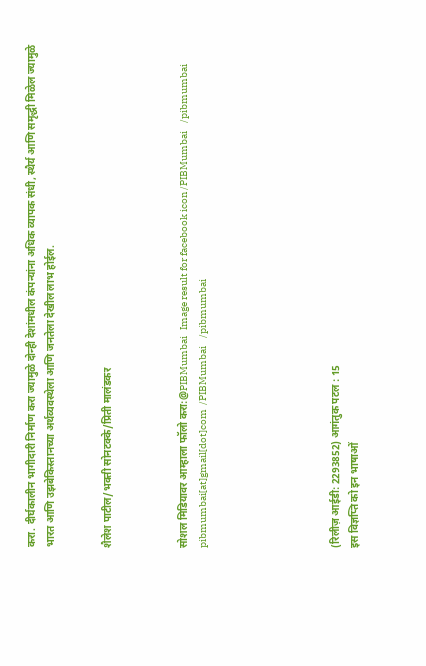करा. दीर्घकालीन भागीदारी निर्माण करा ज्यामुळे दोन्ही देशांमधील कंपन्यांना अधिक व्यापक संधी, स्थैर्य आणि समृद्धी मिळेल ज्यामुळे  भारत आणि उझबेकिस्तानच्या अर्थव्यवस्थेला आणि जनतेला देखील लाभ होईल.


शैलेश पाटील/भक्‍ती सोनटक्के/प्रिती मालंडकर



सोशल मिडियावर आम्हाला फॉलो करा:@PIBMumbai   Image result for facebook icon /PIBMumbai    /pibmumbai  pibmumbai[at]gmail[dot]com  /PIBMumbai    /pibmumbai






(रिलीज़ आईडी: 2293852) आगंतुक पटल : 15
इस विज्ञप्ति को इन भाषाओं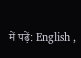में पढ़ें: English ,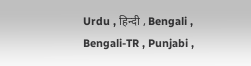Urdu , हिन्दी , Bengali , Bengali-TR , Punjabi ,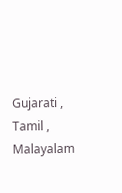Gujarati , Tamil , Malayalam